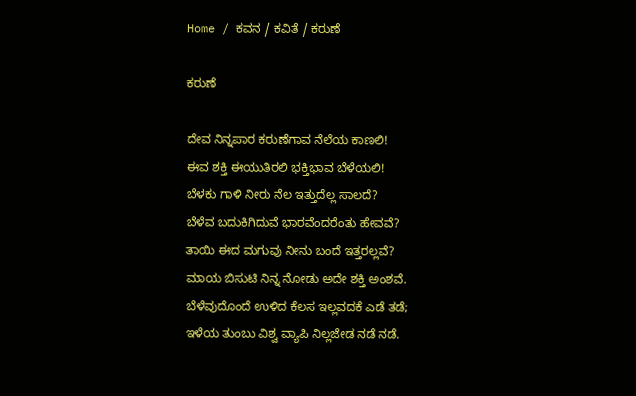Home / ಕವನ / ಕವಿತೆ / ಕರುಣೆ

ಕರುಣೆ

ದೇವ ನಿನ್ನಪಾರ ಕರುಣೆಗಾವ ನೆಲೆಯ ಕಾಣಲಿ!
ಈವ ಶಕ್ತಿ ಈಯುತಿರಲಿ ಭಕ್ತಿಭಾವ ಬೆಳೆಯಲಿ!
ಬೆಳಕು ಗಾಳಿ ನೀರು ನೆಲ ಇತ್ತುದೆಲ್ಲ ಸಾಲದೆ?
ಬೆಳೆವ ಬದುಕಿಗಿದುವೆ ಭಾರವೆಂದರೆಂತು ಹೇವವೆ?
ತಾಯಿ ಈದ ಮಗುವು ನೀನು ಬಂದೆ ಇತ್ತರಲ್ಲವೆ?
ಮಾಯ ಬಿಸುಟಿ ನಿನ್ನ ನೋಡು ಅದೇ ಶಕ್ತಿ ಅಂಶವೆ.
ಬೆಳೆವುದೊಂದೆ ಉಳಿದ ಕೆಲಸ ಇಲ್ಲವದಕೆ ಎಡೆ ತಡೆ;
ಇಳೆಯ ತುಂಬು ವಿಶ್ವ ವ್ಯಾಪಿ ನಿಲ್ಲಜೇಡ ನಡೆ ನಡೆ.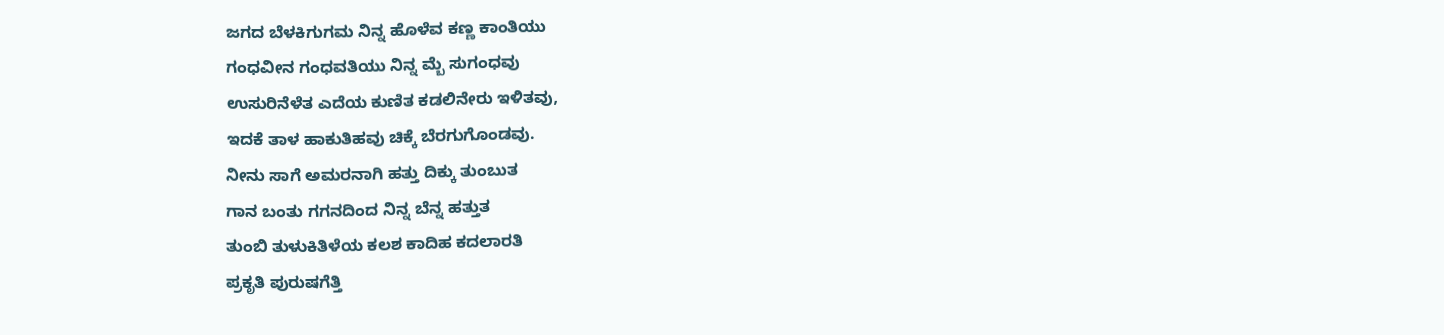ಜಗದ ಬೆಳಕಿಗುಗಮ ನಿನ್ನ ಹೊಳೆವ ಕಣ್ಣ ಕಾಂತಿಯು
ಗಂಧವೀನ ಗಂಧವತಿಯು ನಿನ್ನ ಮ್ಬೆ ಸುಗಂಧವು
ಉಸುರಿನೆಳೆತ ಎದೆಯ ಕುಣಿತ ಕಡಲಿನೇರು ಇಳಿತವು,
ಇದಕೆ ತಾಳ ಹಾಕುತಿಹವು ಚಿಕ್ಕೆ ಬೆರಗುಗೊಂಡವು.
ನೀನು ಸಾಗೆ ಅಮರನಾಗಿ ಹತ್ತು ದಿಕ್ಕು ತುಂಬುತ
ಗಾನ ಬಂತು ಗಗನದಿಂದ ನಿನ್ನ ಬೆನ್ನ ಹತ್ತುತ
ತುಂಬಿ ತುಳುಕಿತಿಳೆಯ ಕಲಶ ಕಾದಿಹ ಕದಲಾರತಿ
ಪ್ರಕೃತಿ ಪುರುಷಗೆತ್ತಿ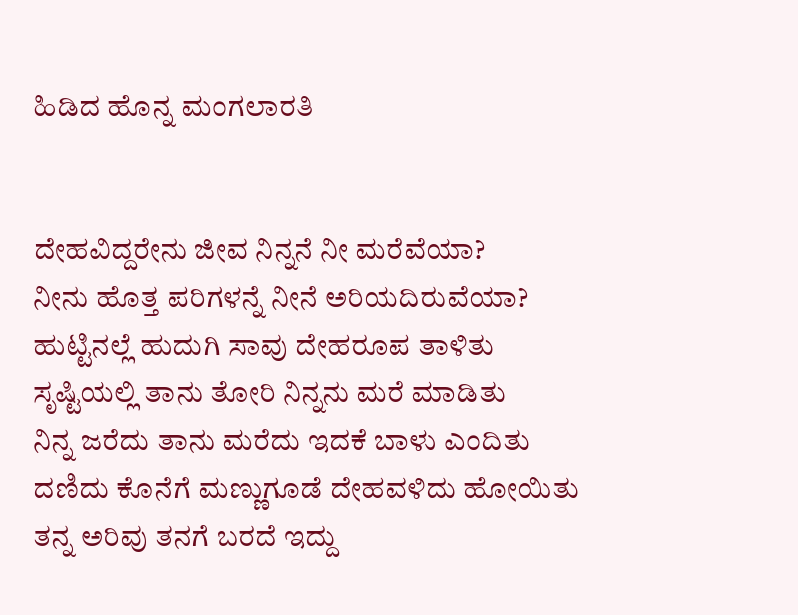ಹಿಡಿದ ಹೊನ್ನ ಮಂಗಲಾರತಿ


ದೇಹವಿದ್ದರೇನು ಜೀವ ನಿನ್ನನೆ ನೀ ಮರೆವೆಯಾ?
ನೀನು ಹೊತ್ತ ಪರಿಗಳನ್ನೆ ನೀನೆ ಅರಿಯದಿರುವೆಯಾ?
ಹುಟ್ಟಿನಲ್ಲೆ ಹುದುಗಿ ಸಾವು ದೇಹರೂಪ ತಾಳಿತು
ಸೃಷ್ಟಿಯಲ್ಲಿ ತಾನು ತೋರಿ ನಿನ್ನನು ಮರೆ ಮಾಡಿತು
ನಿನ್ನ ಜರೆದು ತಾನು ಮರೆದು ಇದಕೆ ಬಾಳು ಎಂದಿತು
ದಣಿದು ಕೊನೆಗೆ ಮಣ್ಣುಗೂಡೆ ದೇಹವಳಿದು ಹೋಯಿತು
ತನ್ನ ಅರಿವು ತನಗೆ ಬರದೆ ಇದ್ದು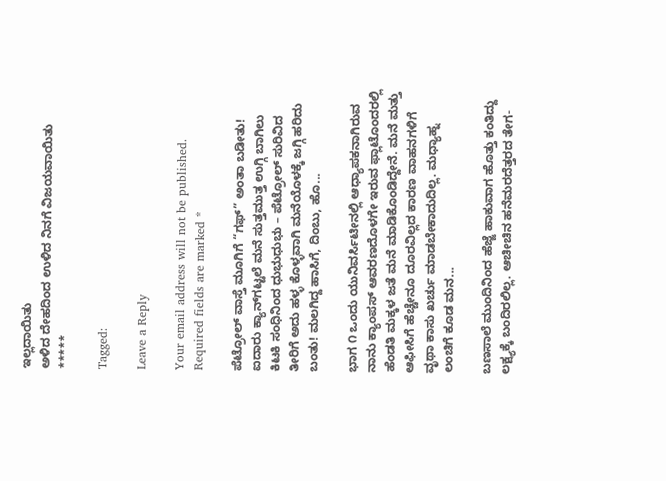ಇಲ್ಲದಾಯಿತು
ಅಳಿದ ದೇಹದಿಂದ ಉಳಿದ ನಿನಗೆ ವಿಜಯವಾಯಿತು
*****

Tagged:

Leave a Reply

Your email address will not be published. Required fields are marked *

ಪೆಟ್ರೋಲ್ ವಾಸ್ತೆ ಮೂಗಿಗೆ “ಗಫ್” ಅಂತಾ ಬಡೀತು! ಐದಾರು ಕ್ಯಾನ್‌ಗಟ್ಟಲೆ ಮನೆ ಸುತ್ತಮುತ್ತ ಉಗ್ಗಿ ಬಾಗಿಲು ಕಿಟಕಿ ಸಂಧಿನಿಂದ ಧುಭುಧುಭು – ಪೆಟ್ರೋಲ್ ಸುರಿವಿದ ತೀರಿಗೆ ಅದು ಹಳ್ಳ ಕೊಳ್ಳವಾಗಿ ಮನೆಯೊಳಕ್ಕೆ ಜಗ್ಗಿ ಹರಿದು ಬಂತು! ಮಲಗಿದ್ದ ಹಾಸಿಗೆ, ದಿಂಬು, ಹೊ...

ಭಾಗ ೧ ಒಂದು ಯುನಿವರ್ಸಿಟೀನಲ್ಲಿ ಆಧ್ಯಾಪಕನಾಗಿರುವ ನಾನು ಕ್ಯಾಂಪಸ್ ಆವರಣದೊಳಗೇ ಇರುವ ಫ್ಲಾಟೊಂದರಲ್ಲಿ ಹೆಂಡತಿ ಮಕ್ಕಳ ಜತೆ ಮನೆ ಮಾಡಿಕೊಂಡಿದ್ದೇನೆ. ಮನೆ ಮತ್ತು ಆಫೀಸಿಗೆ ಹೆಚ್ಚೇನೂ ದೂರವಿಲ್ಲದ ಕಾರಣ ವಾಹನಗಳಿಗೆ ವೃಥಾ ಕಾಸು ಖರ್ಚು ಮಾಡಬೇಕಾದುದಿಲ್ಲ. ಮಧ್ಯಾಹ್ನ ಲಂಚಿಗೆ ಕೂಡ ಮನ...

ಬಣಸಾಲೆ ಮುಂದಿನಿಂದ ಹೆಜ್ಜೆ ಹಾಕುವಾಗ ಹೊತ್ತು ಕಂತಿದ್ದು ಲಕ್ಷ್ಯಕ್ಕೆ ಬಂದಿರಲಿಲ್ಲ. ಆಚೀಚಿನ ಹನೆಮರದೆತ್ತರದ ತೇಗ-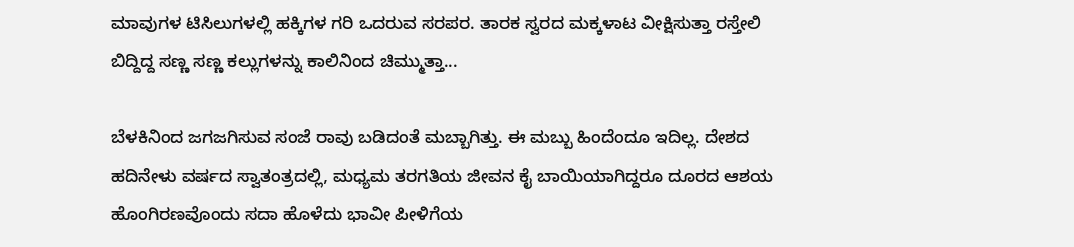ಮಾವುಗಳ ಟಿಸಿಲುಗಳಲ್ಲಿ ಹಕ್ಕಿಗಳ ಗರಿ ಒದರುವ ಸರಪರ. ತಾರಕ ಸ್ವರದ ಮಕ್ಕಳಾಟ ವೀಕ್ಷಿಸುತ್ತಾ ರಸ್ತೇಲಿ ಬಿದ್ದಿದ್ದ ಸಣ್ಣ ಸಣ್ಣ ಕಲ್ಲುಗಳನ್ನು ಕಾಲಿನಿಂದ ಚಿಮ್ಮುತ್ತಾ...

ಬೆಳಕಿನಿಂದ ಜಗಜಗಿಸುವ ಸಂಜೆ ರಾವು ಬಡಿದಂತೆ ಮಬ್ಬಾಗಿತ್ತು. ಈ ಮಬ್ಬು ಹಿಂದೆಂದೂ ಇದಿಲ್ಲ. ದೇಶದ ಹದಿನೇಳು ವರ್ಷದ ಸ್ವಾತಂತ್ರದಲ್ಲಿ, ಮಧ್ಯಮ ತರಗತಿಯ ಜೀವನ ಕೈ ಬಾಯಿಯಾಗಿದ್ದರೂ ದೂರದ ಆಶಯ ಹೊಂಗಿರಣವೊಂದು ಸದಾ ಹೊಳೆದು ಭಾವೀ ಪೀಳಿಗೆಯ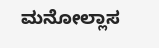ಮನೋಲ್ಲಾಸ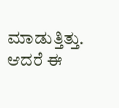ಮಾಡುತ್ತಿತ್ತು. ಆದರೆ ಈ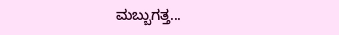ಮಬ್ಬುಗತ್ತ...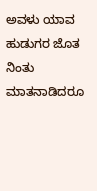ಅವಳು ಯಾವ ಹುಡುಗರ ಜೊತ ನಿಂತು ಮಾತನಾಡಿದರೂ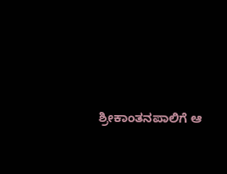ಶ್ರೀಕಾಂತನಪಾಲಿಗೆ ಆ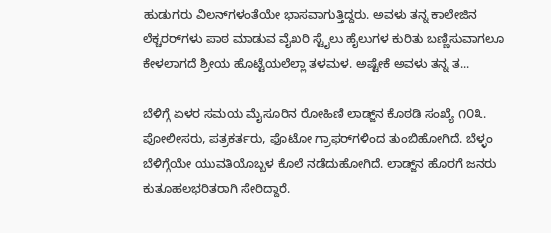ಹುಡುಗರು ವಿಲನ್‌ಗಳಂತೆಯೇ ಭಾಸವಾಗುತ್ತಿದ್ದರು. ಅವಳು ತನ್ನ ಕಾಲೇಜಿನ ಲೆಕ್ಚರರ್‌ಗಳು ಪಾಠ ಮಾಡುವ ವೈಖರಿ ಸ್ಟೈಲು ಹೈಲುಗಳ ಕುರಿತು ಬಣ್ಣಿಸುವಾಗಲೂ ಕೇಳಲಾಗದೆ ಶ್ರೀಯ ಹೊಟ್ಟೆಯಲೆಲ್ಲಾ ತಳಮಳ. ಅಷ್ಟೇಕೆ ಅವಳು ತನ್ನ ತ...

ಬೆಳಿಗ್ಗೆ ಏಳರ ಸಮಯ ಮೈಸೂರಿನ ರೋಹಿಣಿ ಲಾಡ್ಜ್‌ನ ಕೊಠಡಿ ಸಂಖ್ಯೆ ೧೦೩. ಪೋಲೀಸರು, ಪತ್ರಕರ್ತರು, ಫೊಟೋ ಗ್ರಾಫರ್‌ಗಳಿಂದ ತುಂಬಿಹೋಗಿದೆ. ಬೆಳ್ಳಂ ಬೆಳಿಗ್ಗೆಯೇ ಯುವತಿಯೊಬ್ಬಳ ಕೊಲೆ ನಡೆದುಹೋಗಿದೆ. ಲಾಡ್ಜ್‌ನ ಹೊರಗೆ ಜನರು ಕುತೂಹಲಭರಿತರಾಗಿ ಸೇರಿದ್ದಾರೆ.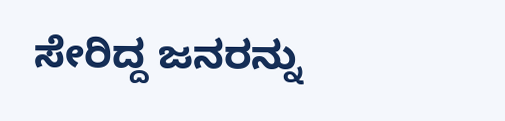ಸೇರಿದ್ದ ಜನರನ್ನು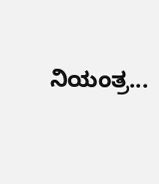ನಿಯಂತ್ರ...